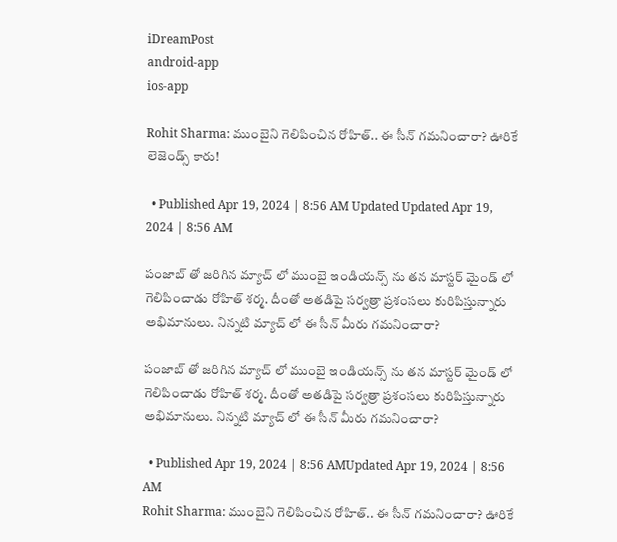iDreamPost
android-app
ios-app

Rohit Sharma: ముంబైని గెలిపించిన రోహిత్.. ఈ సీన్ గమనించారా? ఊరికే లెజెండ్స్ కారు!

  • Published Apr 19, 2024 | 8:56 AM Updated Updated Apr 19, 2024 | 8:56 AM

పంజాబ్ తో జరిగిన మ్యాచ్ లో ముంబై ఇండియన్స్ ను తన మాస్టర్ మైండ్ లో గెలిపించాడు రోహిత్ శర్మ. దీంతో అతడిపై సర్వత్రా ప్రశంసలు కురిపిస్తున్నారు అభిమానులు. నిన్నటి మ్యాచ్ లో ఈ సీన్ మీరు గమనించారా?

పంజాబ్ తో జరిగిన మ్యాచ్ లో ముంబై ఇండియన్స్ ను తన మాస్టర్ మైండ్ లో గెలిపించాడు రోహిత్ శర్మ. దీంతో అతడిపై సర్వత్రా ప్రశంసలు కురిపిస్తున్నారు అభిమానులు. నిన్నటి మ్యాచ్ లో ఈ సీన్ మీరు గమనించారా?

  • Published Apr 19, 2024 | 8:56 AMUpdated Apr 19, 2024 | 8:56 AM
Rohit Sharma: ముంబైని గెలిపించిన రోహిత్.. ఈ సీన్ గమనించారా? ఊరికే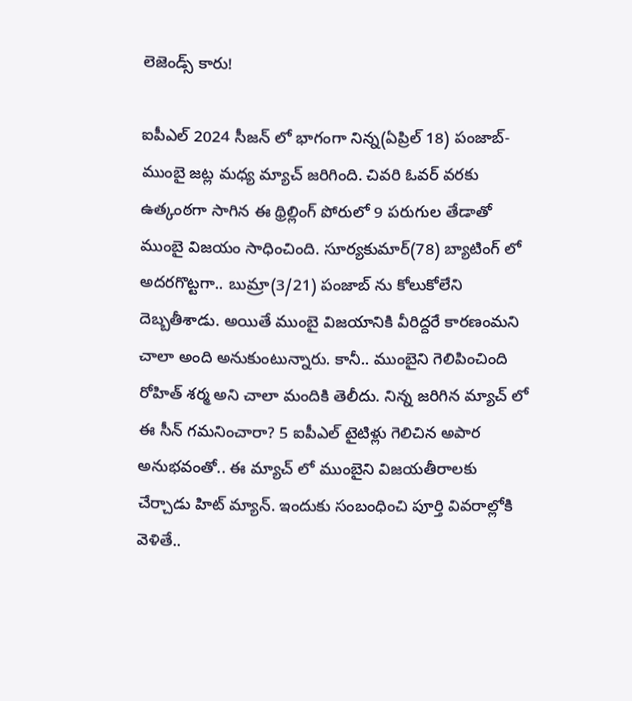లెజెండ్స్ కారు!

ఐపీఎల్ 2024 సీజన్ లో భాగంగా నిన్న(ఏప్రిల్ 18) పంజాబ్-ముంబై జట్ల మధ్య మ్యాచ్ జరిగింది. చివరి ఓవర్ వరకు ఉత్కంఠగా సాగిన ఈ థ్రిల్లింగ్ పోరులో 9 పరుగుల తేడాతో ముంబై విజయం సాధించింది. సూర్యకుమార్(78) బ్యాటింగ్ లో అదరగొట్టగా.. బుమ్రా(3/21) పంజాబ్ ను కోలుకోలేని దెబ్బతీశాడు. అయితే ముంబై విజయానికి వీరిద్దరే కారణంమని చాలా అంది అనుకుంటున్నారు. కానీ.. ముంబైని గెలిపించింది రోహిత్ శర్మ అని చాలా మందికి తెలీదు. నిన్న జరిగిన మ్యాచ్ లో ఈ సీన్ గమనించారా? 5 ఐపీఎల్ టైటిళ్లు గెలిచిన అపార అనుభవంతో.. ఈ మ్యాచ్ లో ముంబైని విజయతీరాలకు చేర్చాడు హిట్ మ్యాన్. ఇందుకు సంబంధించి పూర్తి వివరాల్లోకి వెళితే..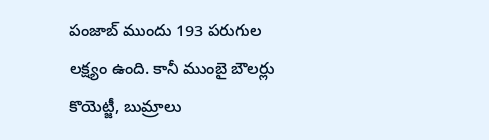పంజాబ్ ముందు 193 పరుగుల లక్ష్యం ఉంది. కానీ ముంబై బౌలర్లు కొయెట్జీ, బుమ్రాలు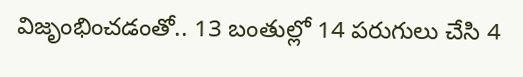విజృంభించడంతో.. 13 బంతుల్లో 14 పరుగులు చేసి 4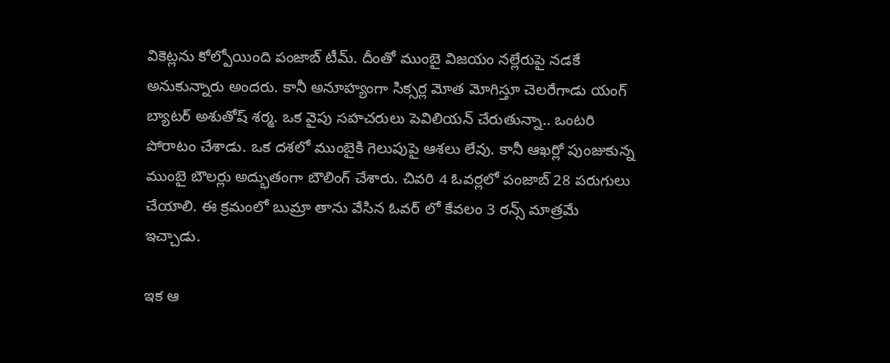వికెట్లను కోల్పోయింది పంజాబ్ టీమ్. దీంతో ముంబై విజయం నల్లేరుపై నడకే అనుకున్నారు అందరు. కానీ అనూహ్యంగా సిక్సర్ల మోత మోగిస్తూ చెలరేగాడు యంగ్ బ్యాటర్ అశుతోష్ శర్మ. ఒక వైపు సహచరులు పెవిలియన్ చేరుతున్నా.. ఒంటరి పోరాటం చేశాడు. ఒక దశలో ముంబైకి గెలుపుపై ఆశలు లేవు. కానీ ఆఖర్లో పుంజుకున్న ముంబై బౌలర్లు అద్భుతంగా బౌలింగ్ చేశారు. చివరి 4 ఓవర్లలో పంజాబ్ 28 పరుగులు చేయాలి. ఈ క్రమంలో బుమ్రా తాను వేసిన ఓవర్ లో కేవలం 3 రన్స్ మాత్రమే ఇచ్చాడు.

ఇక ఆ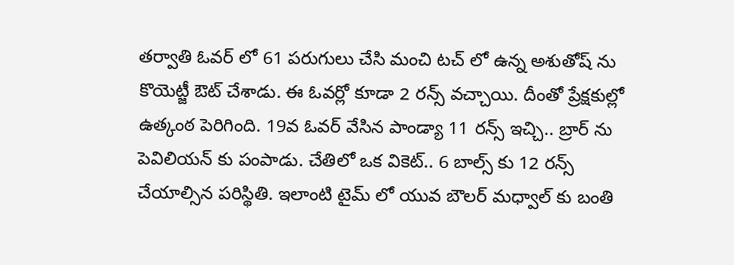తర్వాతి ఓవర్ లో 61 పరుగులు చేసి మంచి టచ్ లో ఉన్న అశుతోష్ ను కొయెట్జీ ఔట్ చేశాడు. ఈ ఓవర్లో కూడా 2 రన్స్ వచ్చాయి. దీంతో ప్రేక్షకుల్లో ఉత్కంఠ పెరిగింది. 19వ ఓవర్ వేసిన పాండ్యా 11 రన్స్ ఇచ్చి.. బ్రార్ ను పెవిలియన్ కు పంపాడు. చేతిలో ఒక వికెట్.. 6 బాల్స్ కు 12 రన్స్ చేయాల్సిన పరిస్థితి. ఇలాంటి టైమ్ లో యువ బౌలర్ మధ్వాల్ కు బంతి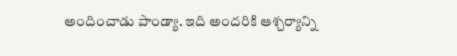అందించాడు పాండ్యా. ఇది అందరికి ఆశ్చర్యాన్ని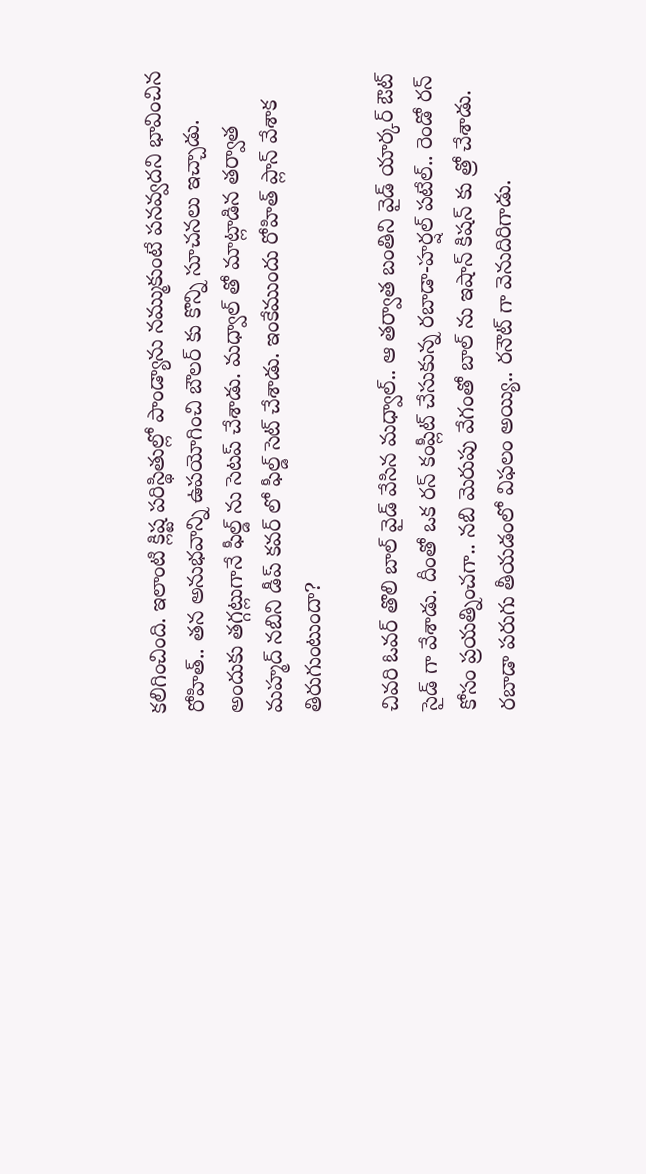కలిగించింది. ఇలాంటి క్లిష్ట పరిస్థితుల్లో పాండ్యాను నమ్ముకుంటే పనవ్వదని భావించిన రోహిత్.. తన అనుభవాన్ని ఉపయోగించి బౌలర్ కు కొన్ని సూచనలు ఇచ్చాడు. అందుకు తగ్గట్లుగానే ఫీల్డ్ ను సెటప్ చేశాడు. మధ్వాల్ తో మాట్లాడిన తర్వాత మహ్మద్ నబిని డీప్ కవర్ లో ఫీల్డ్ సెట్ చేశాడు. ఇంకేముందు రోహిత్ ప్లాన్ వేశాక తిరుగుంటుందా?

చివరి ఓవర్ తొలి బాల్ వైడ్ వేసిన మధ్వాల్.. ఆ తర్వాత బంతిని వైడ్ యార్కర్ ఔట్ సైడ్ గా వేశాడు. దీంతో ఒక రన్ కంప్లీట్ చేసుకున్న రబాడా-హర్షల్ పటేల్.. రెండో రన్ కోసం ప్రయత్నించగా.. నబి మెరుపు వేగంతో బాల్ ను ఇషాన్ కిషన్ కు త్రో చేశాడు. రబాడా పరుగు తీయడంలో విఫలం అయ్యి.. రనౌట్ గా వెనుదిరిగాడు.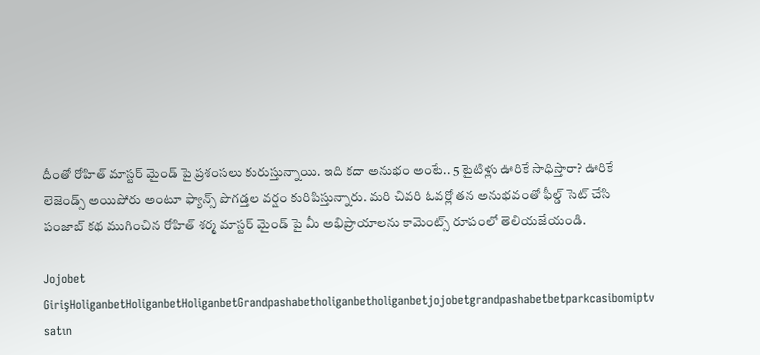దీంతో రోహిత్ మాస్టర్ మైండ్ పై ప్రశంసలు కురుస్తున్నాయి. ఇది కదా అనుభం అంటే.. 5 టైటిళ్లు ఊరికే సాధిస్తారా? ఊరికే లెజెండ్స్ అయిపోరు అంటూ ఫ్యాన్స్ పొగడ్తల వర్షం కురిపిస్తున్నారు. మరి చివరి ఓవర్లో తన అనుభవంతో ఫీల్డ్ సెట్ చేసి పంజాబ్ కథ ముగించిన రోహిత్ శర్మ మాస్టర్ మైండ్ పై మీ అభిప్రాయాలను కామెంట్స్ రూపంలో తెలియజేయండి.

Jojobet GirişHoliganbetHoliganbetHoliganbetGrandpashabetholiganbetholiganbetjojobetgrandpashabetbetparkcasibomiptv satın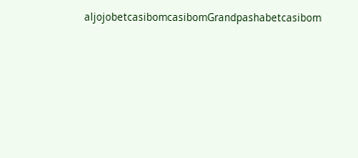aljojobetcasibomcasibomGrandpashabetcasibom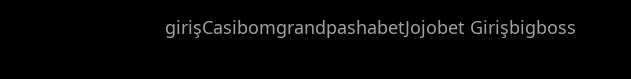girişCasibomgrandpashabetJojobet Girişbigboss